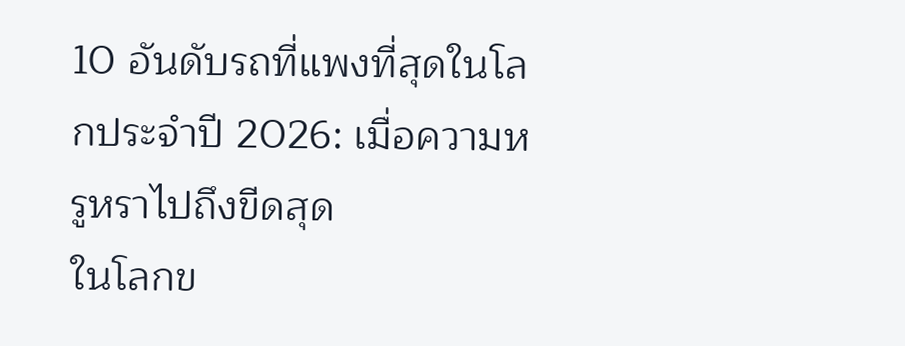10 อันดับรถที่แพงที่สุดในโลกประจำปี 2026: เมื่อความหรูหราไปถึงขีดสุด
ในโลกข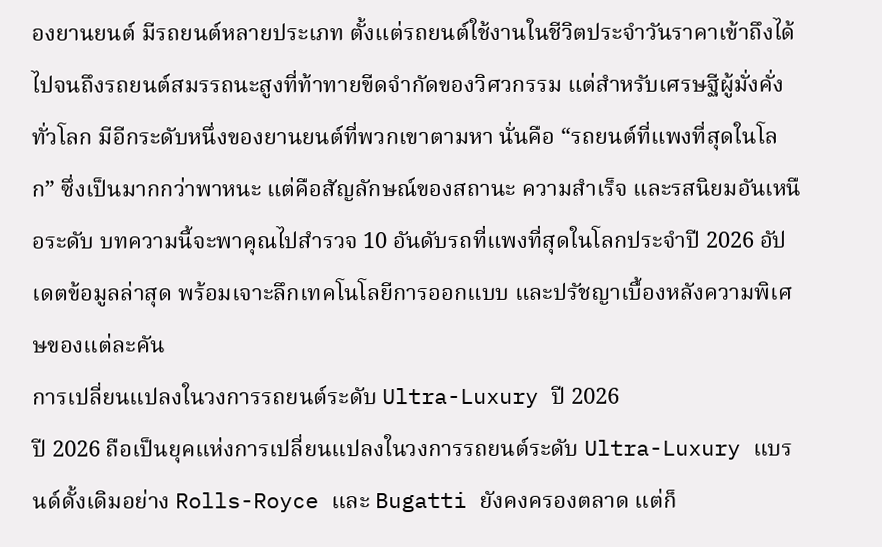องยานยนต์ มีรถยนต์หลายประเภท ตั้งแต่รถยนต์ใช้งานในชีวิตประจำวันราคาเข้าถึงได้ ไปจนถึงรถยนต์สมรรถนะสูงที่ท้าทายขีดจำกัดของวิศวกรรม แต่สำหรับเศรษฐีผู้มั่งคั่งทั่วโลก มีอีกระดับหนึ่งของยานยนต์ที่พวกเขาตามหา นั่นคือ “รถยนต์ที่แพงที่สุดในโลก” ซึ่งเป็นมากกว่าพาหนะ แต่คือสัญลักษณ์ของสถานะ ความสำเร็จ และรสนิยมอันเหนือระดับ บทความนี้จะพาคุณไปสำรวจ 10 อันดับรถที่แพงที่สุดในโลกประจำปี 2026 อัปเดตข้อมูลล่าสุด พร้อมเจาะลึกเทคโนโลยีการออกแบบ และปรัชญาเบื้องหลังความพิเศษของแต่ละคัน
การเปลี่ยนแปลงในวงการรถยนต์ระดับ Ultra-Luxury ปี 2026
ปี 2026 ถือเป็นยุคแห่งการเปลี่ยนแปลงในวงการรถยนต์ระดับ Ultra-Luxury แบรนด์ดั้งเดิมอย่าง Rolls-Royce และ Bugatti ยังคงครองตลาด แต่ก็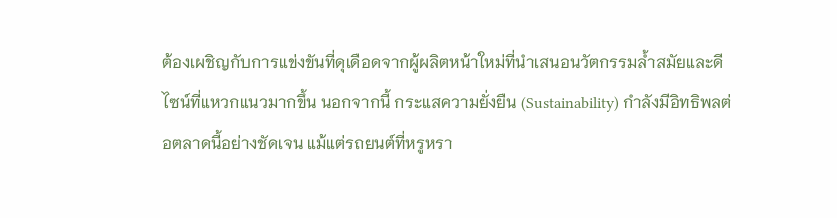ต้องเผชิญกับการแข่งขันที่ดุเดือดจากผู้ผลิตหน้าใหม่ที่นำเสนอนวัตกรรมล้ำสมัยและดีไซน์ที่แหวกแนวมากขึ้น นอกจากนี้ กระแสความยั่งยืน (Sustainability) กำลังมีอิทธิพลต่อตลาดนี้อย่างชัดเจน แม้แต่รถยนต์ที่หรูหรา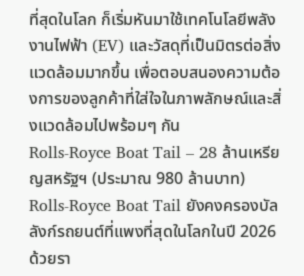ที่สุดในโลก ก็เริ่มหันมาใช้เทคโนโลยีพลังงานไฟฟ้า (EV) และวัสดุที่เป็นมิตรต่อสิ่งแวดล้อมมากขึ้น เพื่อตอบสนองความต้องการของลูกค้าที่ใส่ใจในภาพลักษณ์และสิ่งแวดล้อมไปพร้อมๆ กัน
Rolls-Royce Boat Tail – 28 ล้านเหรียญสหรัฐฯ (ประมาณ 980 ล้านบาท)
Rolls-Royce Boat Tail ยังคงครองบัลลังก์รถยนต์ที่แพงที่สุดในโลกในปี 2026 ด้วยรา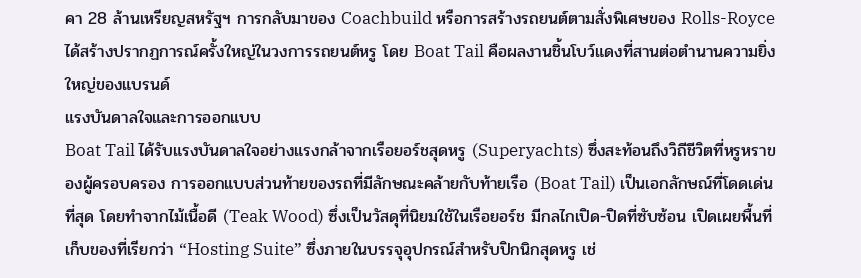คา 28 ล้านเหรียญสหรัฐฯ การกลับมาของ Coachbuild หรือการสร้างรถยนต์ตามสั่งพิเศษของ Rolls-Royce ได้สร้างปรากฏการณ์ครั้งใหญ่ในวงการรถยนต์หรู โดย Boat Tail คือผลงานชิ้นโบว์แดงที่สานต่อตำนานความยิ่งใหญ่ของแบรนด์
แรงบันดาลใจและการออกแบบ
Boat Tail ได้รับแรงบันดาลใจอย่างแรงกล้าจากเรือยอร์ชสุดหรู (Superyachts) ซึ่งสะท้อนถึงวิถีชีวิตที่หรูหราของผู้ครอบครอง การออกแบบส่วนท้ายของรถที่มีลักษณะคล้ายกับท้ายเรือ (Boat Tail) เป็นเอกลักษณ์ที่โดดเด่นที่สุด โดยทำจากไม้เนื้อดี (Teak Wood) ซึ่งเป็นวัสดุที่นิยมใช้ในเรือยอร์ช มีกลไกเปิด-ปิดที่ซับซ้อน เปิดเผยพื้นที่เก็บของที่เรียกว่า “Hosting Suite” ซึ่งภายในบรรจุอุปกรณ์สำหรับปิกนิกสุดหรู เช่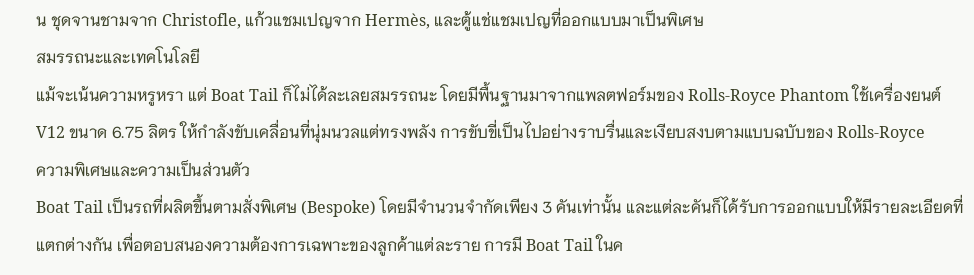น ชุดจานชามจาก Christofle, แก้วแชมเปญจาก Hermès, และตู้แช่แชมเปญที่ออกแบบมาเป็นพิเศษ
สมรรถนะและเทคโนโลยี
แม้จะเน้นความหรูหรา แต่ Boat Tail ก็ไม่ได้ละเลยสมรรถนะ โดยมีพื้นฐานมาจากแพลตฟอร์มของ Rolls-Royce Phantom ใช้เครื่องยนต์ V12 ขนาด 6.75 ลิตร ให้กำลังขับเคลื่อนที่นุ่มนวลแต่ทรงพลัง การขับขี่เป็นไปอย่างราบรื่นและเงียบสงบตามแบบฉบับของ Rolls-Royce
ความพิเศษและความเป็นส่วนตัว
Boat Tail เป็นรถที่ผลิตขึ้นตามสั่งพิเศษ (Bespoke) โดยมีจำนวนจำกัดเพียง 3 คันเท่านั้น และแต่ละคันก็ได้รับการออกแบบให้มีรายละเอียดที่แตกต่างกัน เพื่อตอบสนองความต้องการเฉพาะของลูกค้าแต่ละราย การมี Boat Tail ในค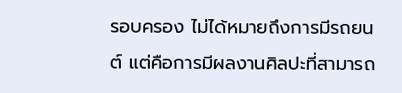รอบครอง ไม่ได้หมายถึงการมีรถยนต์ แต่คือการมีผลงานศิลปะที่สามารถ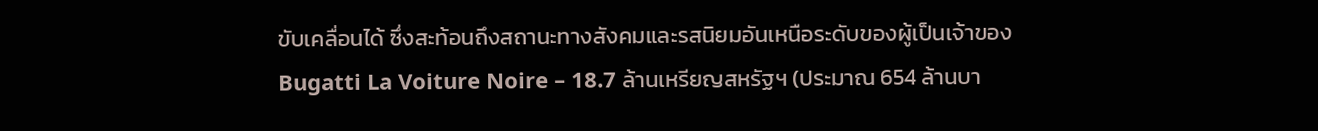ขับเคลื่อนได้ ซึ่งสะท้อนถึงสถานะทางสังคมและรสนิยมอันเหนือระดับของผู้เป็นเจ้าของ
Bugatti La Voiture Noire – 18.7 ล้านเหรียญสหรัฐฯ (ประมาณ 654 ล้านบา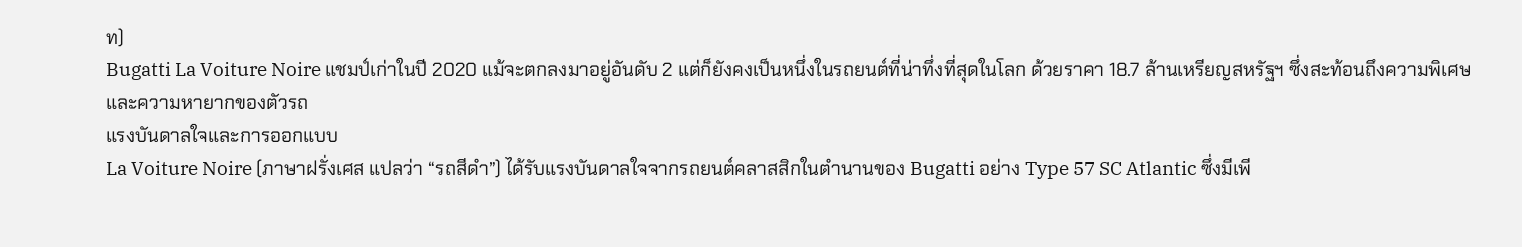ท)
Bugatti La Voiture Noire แชมป์เก่าในปี 2020 แม้จะตกลงมาอยู่อันดับ 2 แต่ก็ยังคงเป็นหนึ่งในรถยนต์ที่น่าทึ่งที่สุดในโลก ด้วยราคา 18.7 ล้านเหรียญสหรัฐฯ ซึ่งสะท้อนถึงความพิเศษและความหายากของตัวรถ
แรงบันดาลใจและการออกแบบ
La Voiture Noire (ภาษาฝรั่งเศส แปลว่า “รถสีดำ”) ได้รับแรงบันดาลใจจากรถยนต์คลาสสิกในตำนานของ Bugatti อย่าง Type 57 SC Atlantic ซึ่งมีเพี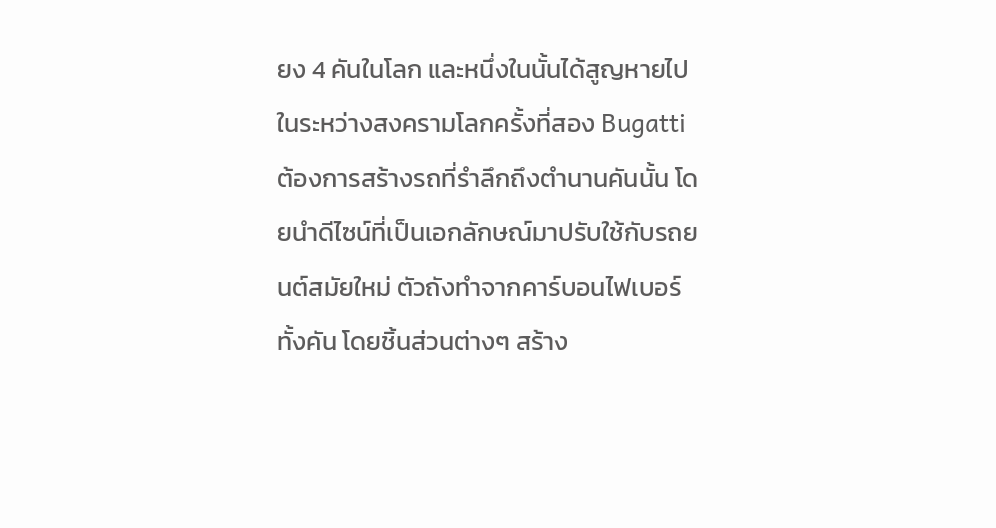ยง 4 คันในโลก และหนึ่งในนั้นได้สูญหายไปในระหว่างสงครามโลกครั้งที่สอง Bugatti ต้องการสร้างรถที่รำลึกถึงตำนานคันนั้น โดยนำดีไซน์ที่เป็นเอกลักษณ์มาปรับใช้กับรถยนต์สมัยใหม่ ตัวถังทำจากคาร์บอนไฟเบอร์ทั้งคัน โดยชิ้นส่วนต่างๆ สร้าง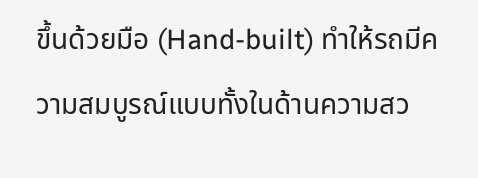ขึ้นด้วยมือ (Hand-built) ทำให้รถมีความสมบูรณ์แบบทั้งในด้านความสว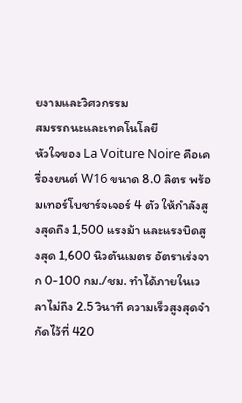ยงามและวิศวกรรม
สมรรถนะและเทคโนโลยี
หัวใจของ La Voiture Noire คือเครื่องยนต์ W16 ขนาด 8.0 ลิตร พร้อมเทอร์โบชาร์จเจอร์ 4 ตัว ให้กำลังสูงสุดถึง 1,500 แรงม้า และแรงบิดสูงสุด 1,600 นิวตันเมตร อัตราเร่งจาก 0-100 กม./ชม. ทำได้ภายในเวลาไม่ถึง 2.5 วินาที ความเร็วสูงสุดจำกัดไว้ที่ 420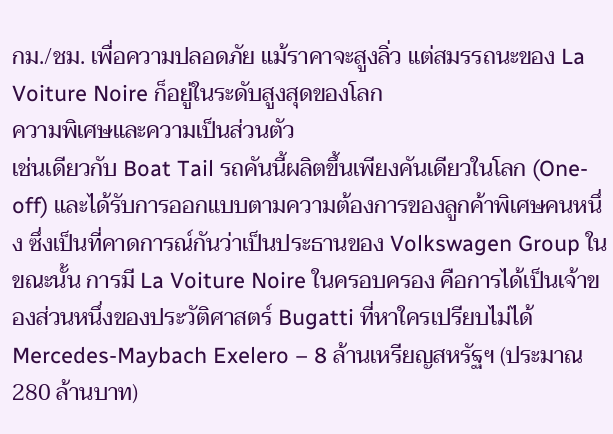กม./ชม. เพื่อความปลอดภัย แม้ราคาจะสูงลิ่ว แต่สมรรถนะของ La Voiture Noire ก็อยู่ในระดับสูงสุดของโลก
ความพิเศษและความเป็นส่วนตัว
เช่นเดียวกับ Boat Tail รถคันนี้ผลิตขึ้นเพียงคันเดียวในโลก (One-off) และได้รับการออกแบบตามความต้องการของลูกค้าพิเศษคนหนึ่ง ซึ่งเป็นที่คาดการณ์กันว่าเป็นประธานของ Volkswagen Group ในขณะนั้น การมี La Voiture Noire ในครอบครอง คือการได้เป็นเจ้าของส่วนหนึ่งของประวัติศาสตร์ Bugatti ที่หาใครเปรียบไม่ได้
Mercedes-Maybach Exelero – 8 ล้านเหรียญสหรัฐฯ (ประมาณ 280 ล้านบาท)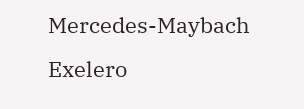Mercedes-Maybach Exelero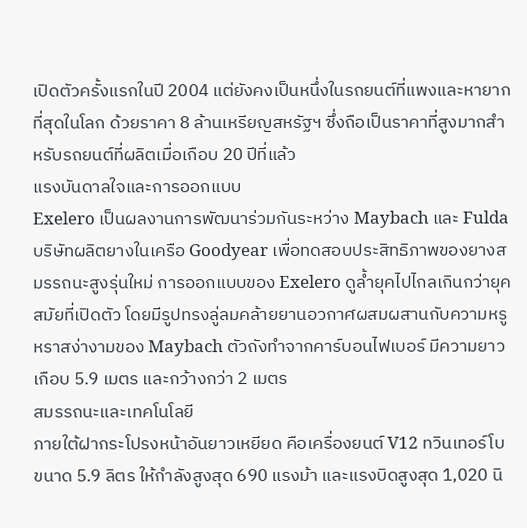เปิดตัวครั้งแรกในปี 2004 แต่ยังคงเป็นหนึ่งในรถยนต์ที่แพงและหายากที่สุดในโลก ด้วยราคา 8 ล้านเหรียญสหรัฐฯ ซึ่งถือเป็นราคาที่สูงมากสำหรับรถยนต์ที่ผลิตเมื่อเกือบ 20 ปีที่แล้ว
แรงบันดาลใจและการออกแบบ
Exelero เป็นผลงานการพัฒนาร่วมกันระหว่าง Maybach และ Fulda บริษัทผลิตยางในเครือ Goodyear เพื่อทดสอบประสิทธิภาพของยางสมรรถนะสูงรุ่นใหม่ การออกแบบของ Exelero ดูล้ำยุคไปไกลเกินกว่ายุคสมัยที่เปิดตัว โดยมีรูปทรงลู่ลมคล้ายยานอวกาศผสมผสานกับความหรูหราสง่างามของ Maybach ตัวถังทำจากคาร์บอนไฟเบอร์ มีความยาวเกือบ 5.9 เมตร และกว้างกว่า 2 เมตร
สมรรถนะและเทคโนโลยี
ภายใต้ฝากระโปรงหน้าอันยาวเหยียด คือเครื่องยนต์ V12 ทวินเทอร์โบ ขนาด 5.9 ลิตร ให้กำลังสูงสุด 690 แรงม้า และแรงบิดสูงสุด 1,020 นิ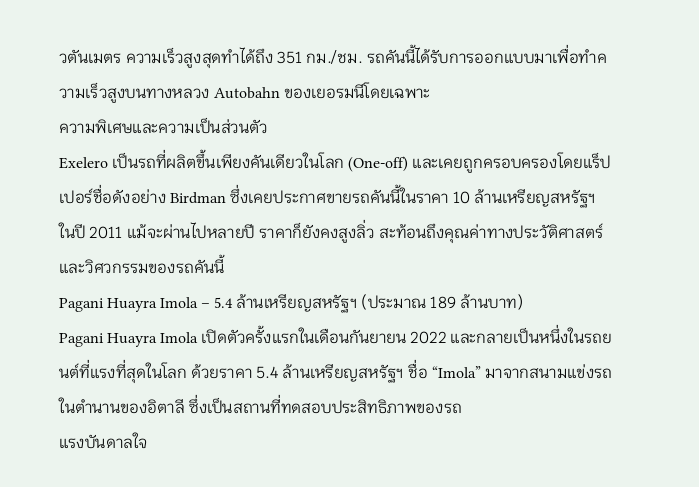วตันเมตร ความเร็วสูงสุดทำได้ถึง 351 กม./ชม. รถคันนี้ได้รับการออกแบบมาเพื่อทำความเร็วสูงบนทางหลวง Autobahn ของเยอรมนีโดยเฉพาะ
ความพิเศษและความเป็นส่วนตัว
Exelero เป็นรถที่ผลิตขึ้นเพียงคันเดียวในโลก (One-off) และเคยถูกครอบครองโดยแร็ปเปอร์ชื่อดังอย่าง Birdman ซึ่งเคยประกาศขายรถคันนี้ในราคา 10 ล้านเหรียญสหรัฐฯ ในปี 2011 แม้จะผ่านไปหลายปี ราคาก็ยังคงสูงลิ่ว สะท้อนถึงคุณค่าทางประวัติศาสตร์และวิศวกรรมของรถคันนี้
Pagani Huayra Imola – 5.4 ล้านเหรียญสหรัฐฯ (ประมาณ 189 ล้านบาท)
Pagani Huayra Imola เปิดตัวครั้งแรกในเดือนกันยายน 2022 และกลายเป็นหนึ่งในรถยนต์ที่แรงที่สุดในโลก ด้วยราคา 5.4 ล้านเหรียญสหรัฐฯ ชื่อ “Imola” มาจากสนามแข่งรถในตำนานของอิตาลี ซึ่งเป็นสถานที่ทดสอบประสิทธิภาพของรถ
แรงบันดาลใจ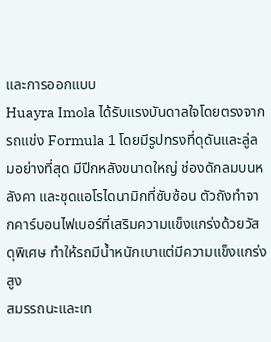และการออกแบบ
Huayra Imola ได้รับแรงบันดาลใจโดยตรงจากรถแข่ง Formula 1 โดยมีรูปทรงที่ดุดันและลู่ลมอย่างที่สุด มีปีกหลังขนาดใหญ่ ช่องดักลมบนหลังคา และชุดแอโรไดนามิกที่ซับซ้อน ตัวถังทำจากคาร์บอนไฟเบอร์ที่เสริมความแข็งแกร่งด้วยวัสดุพิเศษ ทำให้รถมีน้ำหนักเบาแต่มีความแข็งแกร่งสูง
สมรรถนะและเท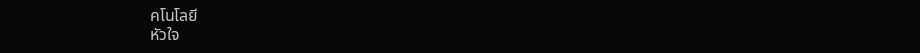คโนโลยี
หัวใจ